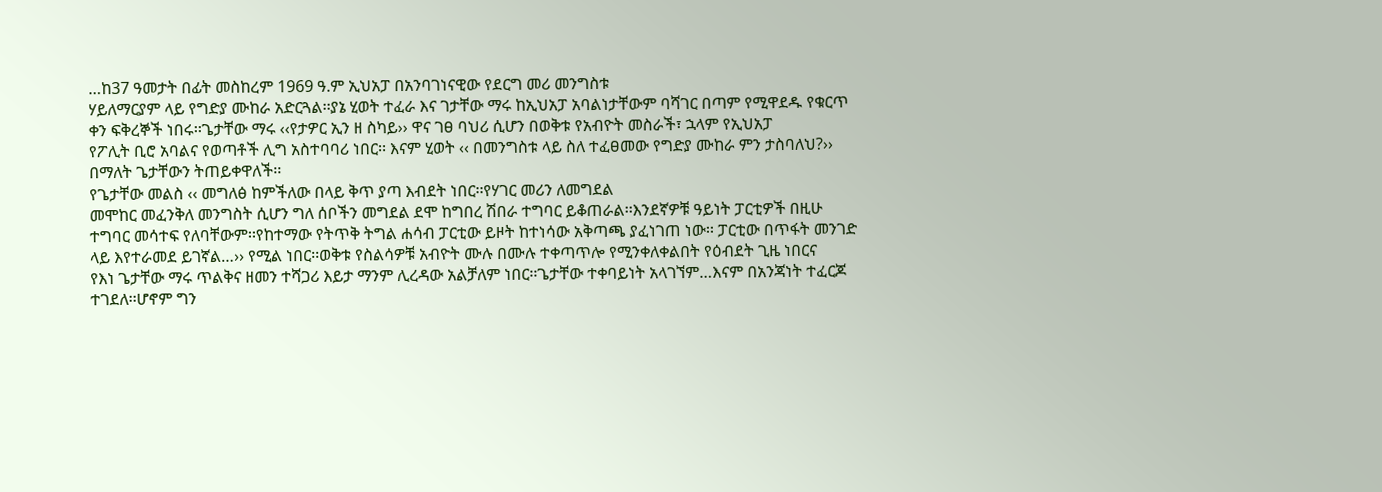…ከ37 ዓመታት በፊት መስከረም 1969 ዓ.ም ኢህአፓ በአንባገነናዊው የደርግ መሪ መንግስቱ
ሃይለማርያም ላይ የግድያ ሙከራ አድርጓል፡፡ያኔ ሂወት ተፈራ እና ገታቸው ማሩ ከኢህአፓ አባልነታቸውም ባሻገር በጣም የሚዋደዱ የቁርጥ
ቀን ፍቅረኞች ነበሩ፡፡ጌታቸው ማሩ ‹‹የታዎር ኢን ዘ ስካይ›› ዋና ገፀ ባህሪ ሲሆን በወቅቱ የአብዮት መስራች፣ ኋላም የኢህአፓ
የፖሊት ቢሮ አባልና የወጣቶች ሊግ አስተባባሪ ነበር፡፡ እናም ሂወት ‹‹ በመንግስቱ ላይ ስለ ተፈፀመው የግድያ ሙከራ ምን ታስባለህ?››
በማለት ጌታቸውን ትጠይቀዋለች፡፡
የጌታቸው መልስ ‹‹ መግለፅ ከምችለው በላይ ቅጥ ያጣ እብደት ነበር፡፡የሃገር መሪን ለመግደል
መሞከር መፈንቅለ መንግስት ሲሆን ግለ ሰቦችን መግደል ደሞ ከግበረ ሽበራ ተግባር ይቆጠራል፡፡እንደኛዎቹ ዓይነት ፓርቲዎች በዚሁ
ተግባር መሳተፍ የለባቸውም፡፡የከተማው የትጥቅ ትግል ሐሳብ ፓርቲው ይዞት ከተነሳው አቅጣጫ ያፈነገጠ ነው፡፡ ፓርቲው በጥፋት መንገድ
ላይ እየተራመደ ይገኛል…›› የሚል ነበር፡፡ወቅቱ የስልሳዎቹ አብዮት ሙሉ በሙሉ ተቀጣጥሎ የሚንቀለቀልበት የዕብደት ጊዜ ነበርና
የእነ ጌታቸው ማሩ ጥልቅና ዘመን ተሻጋሪ እይታ ማንም ሊረዳው አልቻለም ነበር፡፡ጌታቸው ተቀባይነት አላገኘም…እናም በአንጃነት ተፈርጆ
ተገደለ፡፡ሆኖም ግን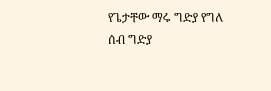የጌታቸው ማሩ ግድያ የግለ ሰብ ግድያ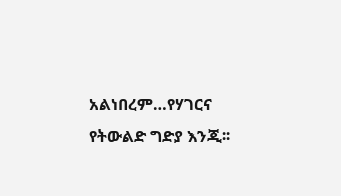አልነበረም…የሃገርና የትውልድ ግድያ እንጂ፡፡